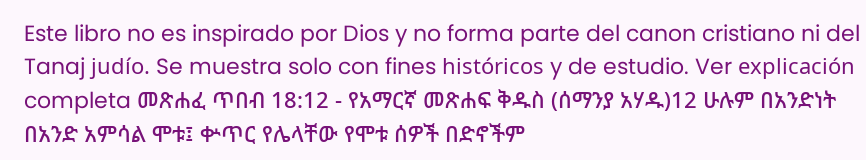Este libro no es inspirado por Dios y no forma parte del canon cristiano ni del Tanaj judío. Se muestra solo con fines históricos y de estudio. Ver explicación completa መጽሐፈ ጥበብ 18:12 - የአማርኛ መጽሐፍ ቅዱስ (ሰማንያ አሃዱ)12 ሁሉም በአንድነት በአንድ አምሳል ሞቱ፤ ቍጥር የሌላቸው የሞቱ ሰዎች በድኖችም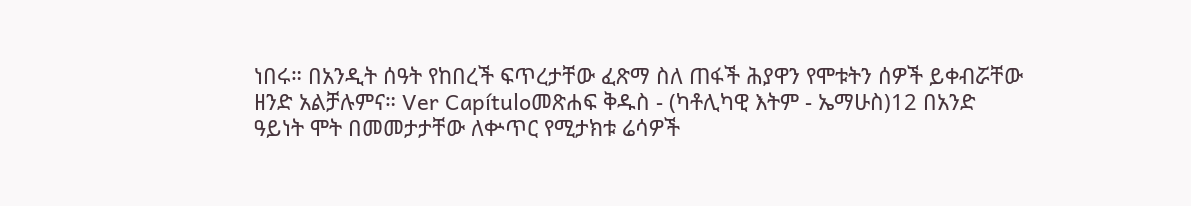ነበሩ። በአንዲት ሰዓት የከበረች ፍጥረታቸው ፈጽማ ስለ ጠፋች ሕያዋን የሞቱትን ሰዎች ይቀብሯቸው ዘንድ አልቻሉምና። Ver Capítuloመጽሐፍ ቅዱስ - (ካቶሊካዊ እትም - ኤማሁስ)12 በአንድ ዓይነት ሞት በመመታታቸው ለቍጥር የሚታክቱ ሬሳዎች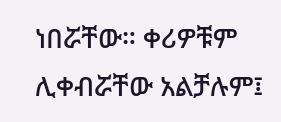ነበሯቸው። ቀሪዎቹም ሊቀብሯቸው አልቻሉም፤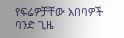የፍሬዎቻቸው አበባዎች ባንድ ጊዜ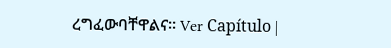ረግፈውባቸዋልና። Ver Capítulo |